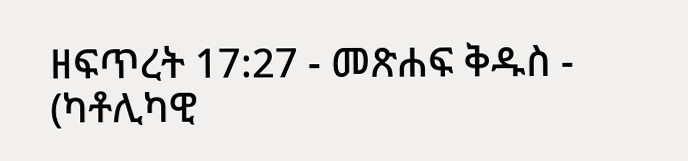ዘፍጥረት 17:27 - መጽሐፍ ቅዱስ - (ካቶሊካዊ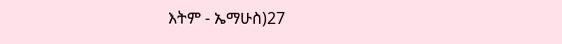እትም - ኤማሁስ)27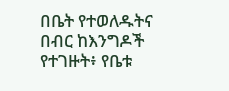በቤት የተወለዱትና በብር ከእንግዶች የተገዙት፥ የቤቱ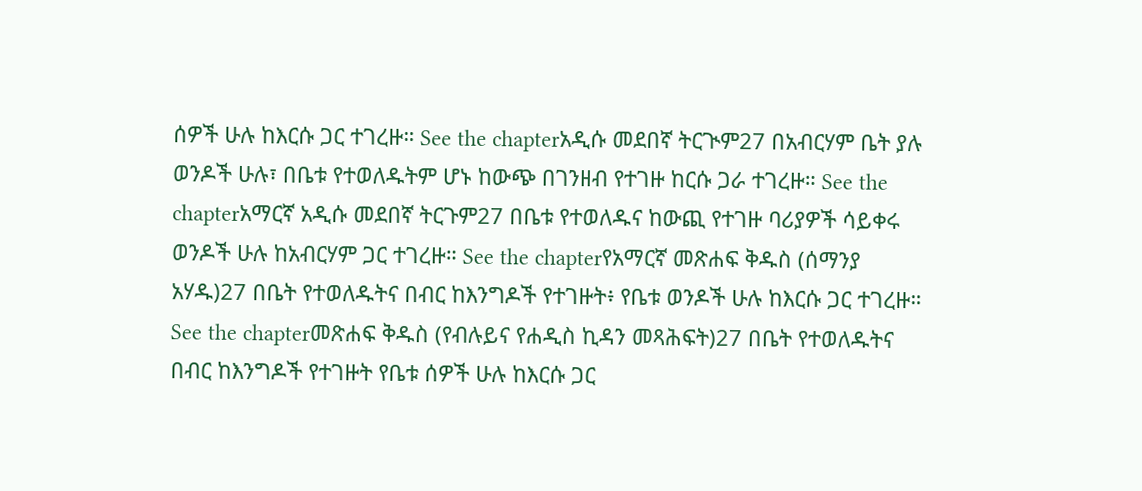ሰዎች ሁሉ ከእርሱ ጋር ተገረዙ። See the chapterአዲሱ መደበኛ ትርጒም27 በአብርሃም ቤት ያሉ ወንዶች ሁሉ፣ በቤቱ የተወለዱትም ሆኑ ከውጭ በገንዘብ የተገዙ ከርሱ ጋራ ተገረዙ። See the chapterአማርኛ አዲሱ መደበኛ ትርጉም27 በቤቱ የተወለዱና ከውጪ የተገዙ ባሪያዎች ሳይቀሩ ወንዶች ሁሉ ከአብርሃም ጋር ተገረዙ። See the chapterየአማርኛ መጽሐፍ ቅዱስ (ሰማንያ አሃዱ)27 በቤት የተወለዱትና በብር ከእንግዶች የተገዙት፥ የቤቱ ወንዶች ሁሉ ከእርሱ ጋር ተገረዙ። See the chapterመጽሐፍ ቅዱስ (የብሉይና የሐዲስ ኪዳን መጻሕፍት)27 በቤት የተወለዱትና በብር ከእንግዶች የተገዙት የቤቱ ሰዎች ሁሉ ከእርሱ ጋር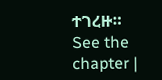ተገረዙ። See the chapter |